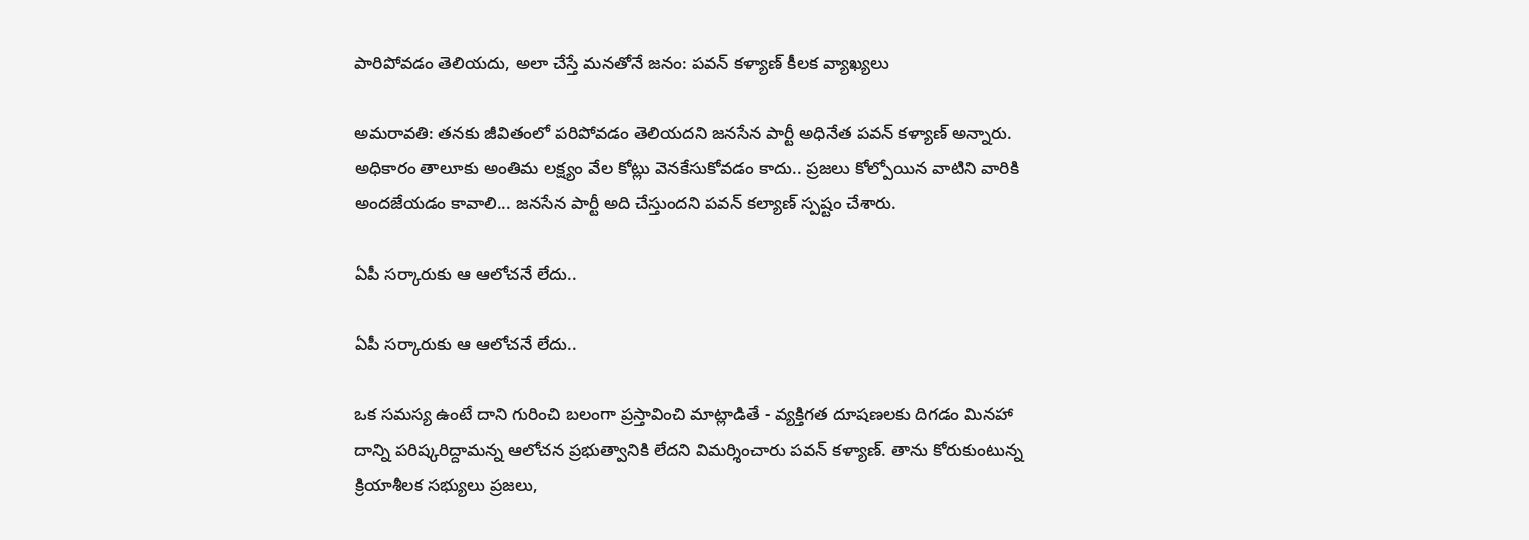పారిపోవడం తెలియదు, అలా చేస్తే మనతోనే జనం: పవన్ కళ్యాణ్ కీలక వ్యాఖ్యలు

అమరావతి: తనకు జీవితంలో పరిపోవడం తెలియదని జనసేన పార్టీ అధినేత పవన్ కళ్యాణ్ అన్నారు. అధికారం తాలూకు అంతిమ లక్ష్యం వేల కోట్లు వెనకేసుకోవడం కాదు.. ప్రజలు కోల్పోయిన వాటిని వారికి అందజేయడం కావాలి... జనసేన పార్టీ అది చేస్తుందని పవన్ కల్యాణ్ స్పష్టం చేశారు.

ఏపీ సర్కారుకు ఆ ఆలోచనే లేదు..

ఏపీ సర్కారుకు ఆ ఆలోచనే లేదు..

ఒక సమస్య ఉంటే దాని గురించి బలంగా ప్రస్తావించి మాట్లాడితే - వ్యక్తిగత దూషణలకు దిగడం మినహా దాన్ని పరిష్కరిద్దామన్న ఆలోచన ప్రభుత్వానికి లేదని విమర్శించారు పవన్ కళ్యాణ్. తాను కోరుకుంటున్న క్రియాశీలక సభ్యులు ప్రజలు,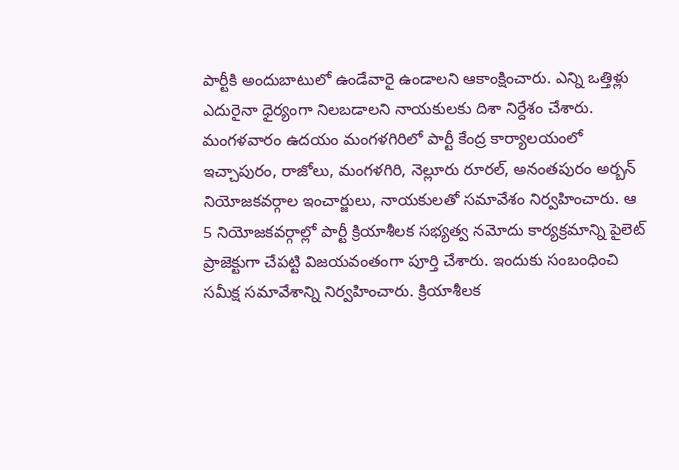పార్టీకి అందుబాటులో ఉండేవారై ఉండాలని ఆకాంక్షించారు. ఎన్ని ఒత్తిళ్లు ఎదురైనా ధైర్యంగా నిలబడాలని నాయకులకు దిశా నిర్దేశం చేశారు. మంగళవారం ఉదయం మంగళగిరిలో పార్టీ కేంద్ర కార్యాలయంలో ఇచ్చాపురం, రాజోలు, మంగళగిరి, నెల్లూరు రూరల్, అనంతపురం అర్బన్ నియోజకవర్గాల ఇంచార్జులు, నాయకులతో సమావేశం నిర్వహించారు. ఆ 5 నియోజకవర్గాల్లో పార్టీ క్రియాశీలక సభ్యత్వ నమోదు కార్యక్రమాన్ని పైలెట్ ప్రాజెక్టుగా చేపట్టి విజయవంతంగా పూర్తి చేశారు. ఇందుకు సంబంధించి సమీక్ష సమావేశాన్ని నిర్వహించారు. క్రియాశీలక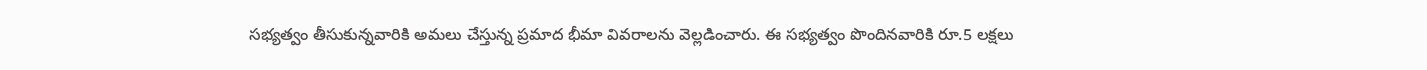సభ్యత్వం తీసుకున్నవారికి అమలు చేస్తున్న ప్రమాద భీమా వివరాలను వెల్లడించారు. ఈ సభ్యత్వం పొందినవారికి రూ.5 లక్షలు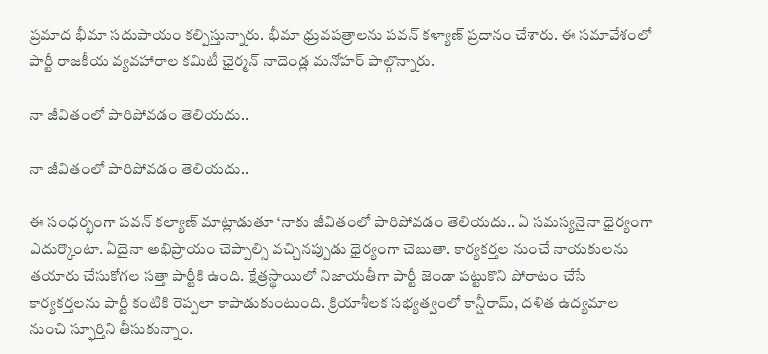ప్రమాద భీమా సదుపాయం కల్పిస్తున్నారు. భీమా ధ్రువపత్రాలను పవన్ కళ్యాణ్ ప్రదానం చేశారు. ఈ సమావేశంలో పార్టీ రాజకీయ వ్యవహారాల కమిటీ ఛైర్మన్ నాదెండ్ల మనోహర్ పాల్గొన్నారు.

నా జీవితంలో పారిపోవడం తెలియదు..

నా జీవితంలో పారిపోవడం తెలియదు..

ఈ సంధర్భంగా పవన్ కల్యాణ్ మాట్లాడుతూ ‘నాకు జీవితంలో పారిపోవడం తెలియదు.. ఏ సమస్యనైనా ధైర్యంగా ఎదుర్కొంటా. ఏదైనా అభిప్రాయం చెప్పాల్సి వచ్చినప్పుడు ధైర్యంగా చెబుతా. కార్యకర్తల నుంచే నాయకులను తయారు చేసుకోగల సత్తా పార్టీకి ఉంది. క్షేత్రస్థాయిలో నిజాయతీగా పార్టీ జెండా పట్టుకొని పోరాటం చేసే కార్యకర్తలను పార్టీ కంటికి రెప్పలా కాపాడుకుంటుంది. క్రియాశీలక సభ్యత్వంలో కాన్షీరామ్, దళిత ఉద్యమాల నుంచి స్ఫూర్తిని తీసుకున్నాం.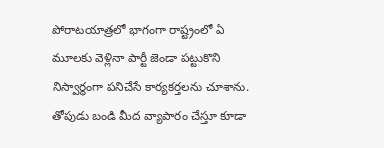పోరాటయాత్రలో భాగంగా రాష్ట్రంలో ఏ మూలకు వెళ్లినా పార్టీ జెండా పట్టుకొని నిస్వార్థంగా పనిచేసే కార్యకర్తలను చూశాను. తోపుడు బండి మీద వ్యాపారం చేస్తూ కూడా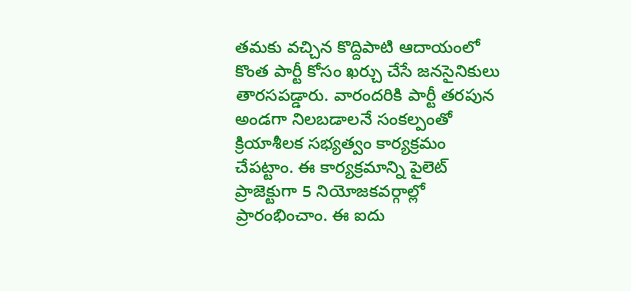తమకు వచ్చిన కొద్దిపాటి ఆదాయంలో కొంత పార్టీ కోసం ఖర్చు చేసే జనసైనికులు తారసపడ్డారు. వారందరికి పార్టీ తరపున అండగా నిలబడాలనే సంకల్పంతో క్రియాశీలక సభ్యత్వం కార్యక్రమం చేపట్టాం. ఈ కార్యక్రమాన్ని పైలెట్ ప్రాజెక్టుగా 5 నియోజకవర్గాల్లో ప్రారంభించాం. ఈ ఐదు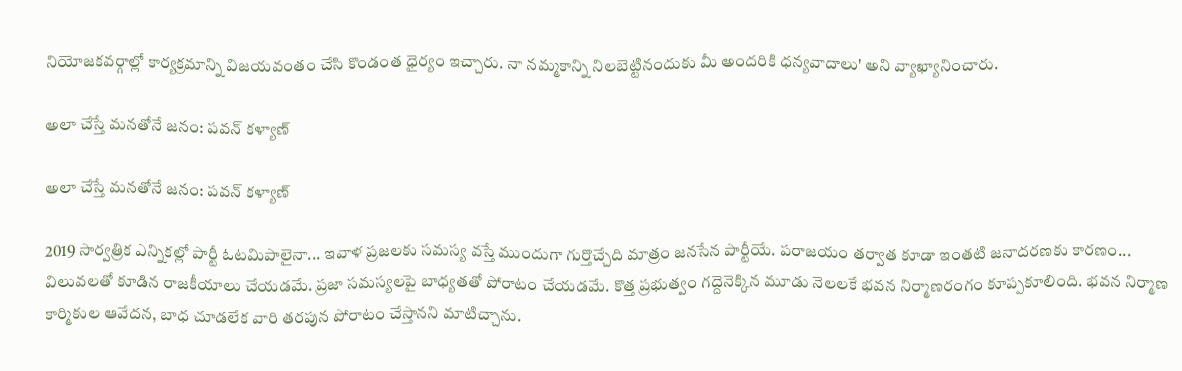నియోజకవర్గాల్లో కార్యక్రమాన్ని విజయవంతం చేసి కొండంత ధైర్యం ఇచ్చారు. నా నమ్మకాన్ని నిలబెట్టినందుకు మీ అందరికి ధన్యవాదాలు' అని వ్యాఖ్యానించారు.

అలా చేస్తే మనతోనే జనం: పవన్ కళ్యాణ్

అలా చేస్తే మనతోనే జనం: పవన్ కళ్యాణ్

2019 సార్వత్రిక ఎన్నికల్లో పార్టీ ఓటమిపాలైనా... ఇవాళ ప్రజలకు సమస్య వస్తే ముందుగా గుర్తొచ్చేది మాత్రం జనసేన పార్టీయే. పరాజయం తర్వాత కూడా ఇంతటి జనాదరణకు కారణం... విలువలతో కూడిన రాజకీయాలు చేయడమే. ప్రజా సమస్యలపై బాధ్యతతో పోరాటం చేయడమే. కొత్త ప్రభుత్వం గద్దెనెక్కిన మూడు నెలలకే భవన నిర్మాణరంగం కూప్పకూలింది. భవన నిర్మాణ కార్మికుల ఆవేదన, బాధ చూడలేక వారి తరపున పోరాటం చేస్తానని మాటిచ్చాను.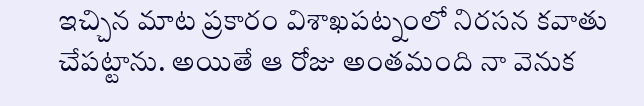ఇచ్చిన మాట ప్రకారం విశాఖపట్నంలో నిరసన కవాతు చేపట్టాను. అయితే ఆ రోజు అంతమంది నా వెనుక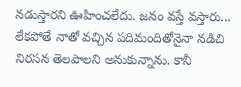నడుస్తారని ఊహించలేదు. జనం వస్తే వస్తారు... లేకపోతే నాతో వచ్చిన పదిమందితోనైనా నడిచి నిరసన తెలపాలని అనుకున్నాను. కానీ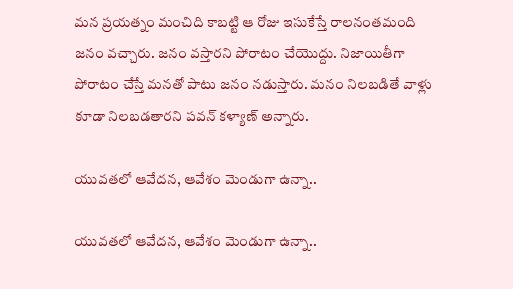మన ప్రయత్నం మంచిది కాబట్టి ఆ రోజు ఇసుకేస్తే రాలనంతమంది జనం వచ్చారు. జనం వస్తారని పోరాటం చేయొద్దు. నిజాయితీగా పోరాటం చేస్తే మనతో పాటు జనం నడుస్తారు. మనం నిలబడితే వాళ్లు కూడా నిలబడతారని పవన్ కళ్యాణ్ అన్నారు.

యువతలో ఆవేదన, ఆవేశం మెండుగా ఉన్నా..

యువతలో ఆవేదన, ఆవేశం మెండుగా ఉన్నా..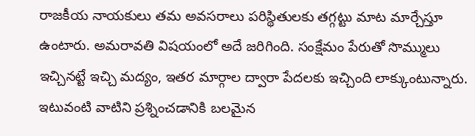రాజకీయ నాయకులు తమ అవసరాలు పరిస్థితులకు తగ్గట్టు మాట మార్చేస్తూ ఉంటారు. అమరావతి విషయంలో అదే జరిగింది. సంక్షేమం పేరుతో సొమ్ములు ఇచ్చినట్టే ఇచ్చి మద్యం, ఇతర మార్గాల ద్వారా పేదలకు ఇచ్చింది లాక్కుంటున్నారు. ఇటువంటి వాటిని ప్రశ్నించడానికి బలమైన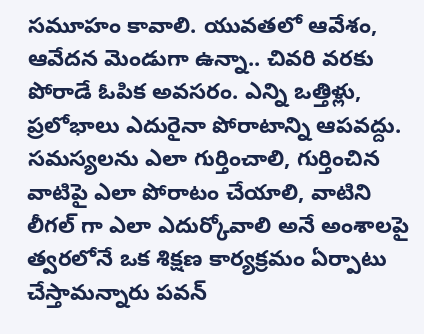సమూహం కావాలి. యువతలో ఆవేశం, ఆవేదన మెండుగా ఉన్నా.. చివరి వరకు పోరాడే ఓపిక అవసరం. ఎన్ని ఒత్తిళ్లు, ప్రలోభాలు ఎదురైనా పోరాటాన్ని ఆపవద్దు. సమస్యలను ఎలా గుర్తించాలి, గుర్తించిన వాటిపై ఎలా పోరాటం చేయాలి, వాటిని లీగల్ గా ఎలా ఎదుర్కోవాలి అనే అంశాలపై త్వరలోనే ఒక శిక్షణ కార్యక్రమం ఏర్పాటు చేస్తామన్నారు పవన్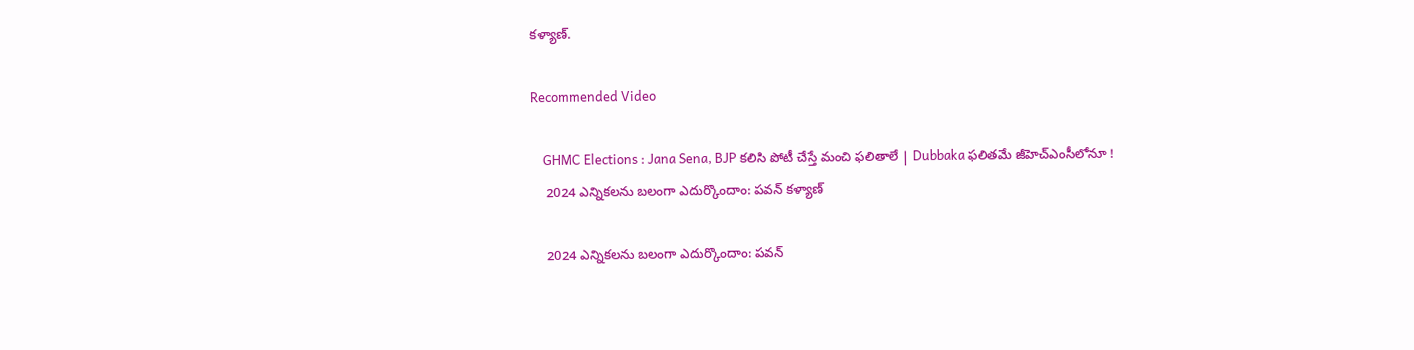కళ్యాణ్.

Recommended Video

    GHMC Elections : Jana Sena, BJP కలిసి పోటీ చేస్తే మంచి ఫలితాలే | Dubbaka ఫలితమే జీహెచ్ఎంసీలోనూ !
    2024 ఎన్నికలను బలంగా ఎదుర్కొందాం: పవన్ కళ్యాణ్

    2024 ఎన్నికలను బలంగా ఎదుర్కొందాం: పవన్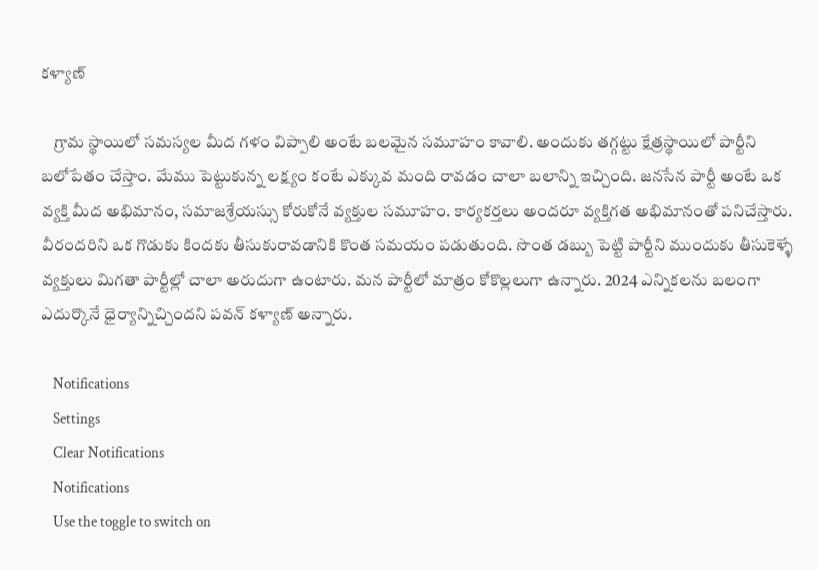కళ్యాణ్

    గ్రామ స్థాయిలో సమస్యల మీద గళం విప్పాలి అంటే బలమైన సమూహం కావాలి. అందుకు తగ్గట్టు క్షేత్రస్థాయిలో పార్టీని బలోపేతం చేస్తాం. మేము పెట్టుకున్న లక్ష్యం కంటే ఎక్కువ మంది రావడం చాలా బలాన్ని ఇచ్చింది. జనసేన పార్టీ అంటే ఒక వ్యక్తి మీద అభిమానం, సమాజశ్రేయస్సు కోరుకోనే వ్యక్తుల సమూహం. కార్యకర్తలు అందరూ వ్యక్తిగత అభిమానంతో పనిచేస్తారు. వీరందరిని ఒక గొడుకు కిందకు తీసుకురావడానికి కొంత సమయం పడుతుంది. సొంత డబ్బు పెట్టి పార్టీని ముందుకు తీసుకెళ్ళే వ్యక్తులు మిగతా పార్టీల్లో చాలా అరుదుగా ఉంటారు. మన పార్టీలో మాత్రం కోకొల్లలుగా ఉన్నారు. 2024 ఎన్నికలను బలంగా ఎదుర్కొనే ధైర్యాన్నిచ్చిందని పవన్ కళ్యాణ్ అన్నారు.

    Notifications
    Settings
    Clear Notifications
    Notifications
    Use the toggle to switch on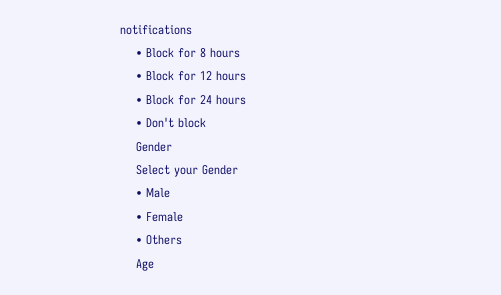notifications
    • Block for 8 hours
    • Block for 12 hours
    • Block for 24 hours
    • Don't block
    Gender
    Select your Gender
    • Male
    • Female
    • Others
    Age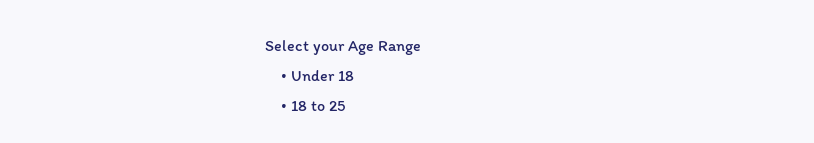Select your Age Range
    • Under 18
    • 18 to 25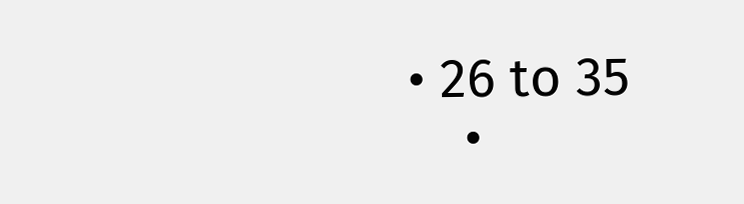• 26 to 35
    •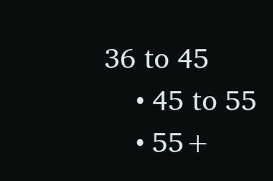36 to 45
    • 45 to 55
    • 55+